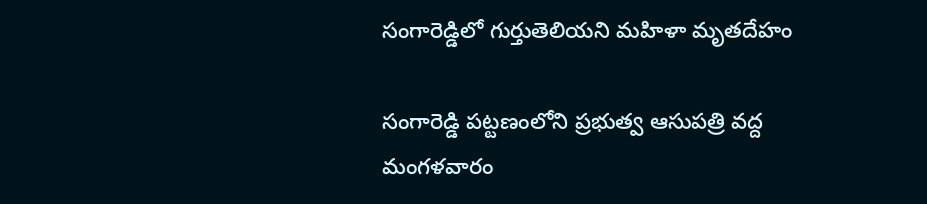సంగారెడ్డిలో గుర్తుతెలియని మహిళా మృతదేహం

సంగారెడ్డి పట్టణంలోని ప్రభుత్వ ఆసుపత్రి వద్ద మంగళవారం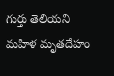గుర్తు తెలియని మహిళ మృతదేహం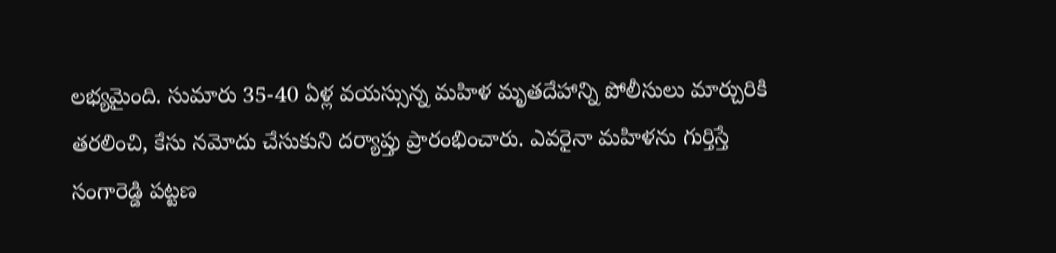లభ్యమైంది. సుమారు 35-40 ఏళ్ల వయస్సున్న మహిళ మృతదేహాన్ని పోలీసులు మార్చురికి తరలించి, కేసు నమోదు చేసుకుని దర్యాప్తు ప్రారంభించారు. ఎవరైనా మహిళను గుర్తిస్తే సంగారెడ్డి పట్టణ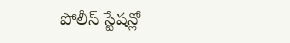పోలీస్ స్టేషన్లో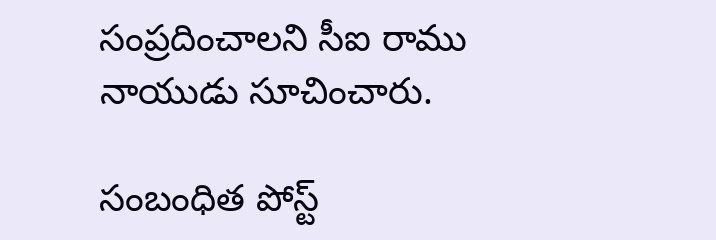సంప్రదించాలని సీఐ రాము నాయుడు సూచించారు.

సంబంధిత పోస్ట్